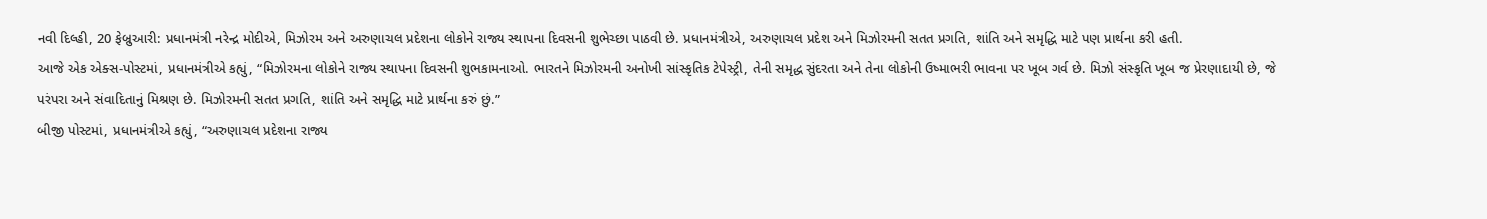નવી દિલ્હી, 20 ફેબ્રુઆરી: પ્રધાનમંત્રી નરેન્દ્ર મોદીએ, મિઝોરમ અને અરુણાચલ પ્રદેશના લોકોને રાજ્ય સ્થાપના દિવસની શુભેચ્છા પાઠવી છે. પ્રધાનમંત્રીએ, અરુણાચલ પ્રદેશ અને મિઝોરમની સતત પ્રગતિ, શાંતિ અને સમૃદ્ધિ માટે પણ પ્રાર્થના કરી હતી.
આજે એક એક્સ-પોસ્ટમાં, પ્રધાનમંત્રીએ કહ્યું, “મિઝોરમના લોકોને રાજ્ય સ્થાપના દિવસની શુભકામનાઓ. ભારતને મિઝોરમની અનોખી સાંસ્કૃતિક ટેપેસ્ટ્રી, તેની સમૃદ્ધ સુંદરતા અને તેના લોકોની ઉષ્માભરી ભાવના પર ખૂબ ગર્વ છે. મિઝો સંસ્કૃતિ ખૂબ જ પ્રેરણાદાયી છે, જે પરંપરા અને સંવાદિતાનું મિશ્રણ છે. મિઝોરમની સતત પ્રગતિ, શાંતિ અને સમૃદ્ધિ માટે પ્રાર્થના કરું છું.”
બીજી પોસ્ટમાં, પ્રધાનમંત્રીએ કહ્યું, “અરુણાચલ પ્રદેશના રાજ્ય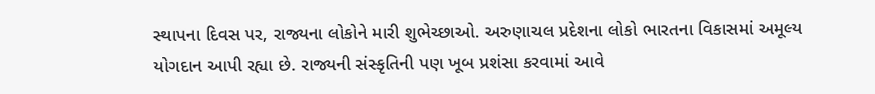સ્થાપના દિવસ પર, રાજ્યના લોકોને મારી શુભેચ્છાઓ. અરુણાચલ પ્રદેશના લોકો ભારતના વિકાસમાં અમૂલ્ય યોગદાન આપી રહ્યા છે. રાજ્યની સંસ્કૃતિની પણ ખૂબ પ્રશંસા કરવામાં આવે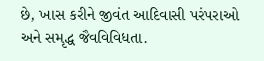છે, ખાસ કરીને જીવંત આદિવાસી પરંપરાઓ અને સમૃદ્ધ જૈવવિવિધતા.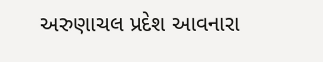અરુણાચલ પ્રદેશ આવનારા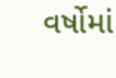વર્ષોમાં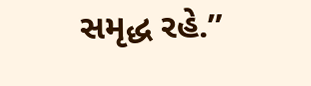સમૃદ્ધ રહે.”